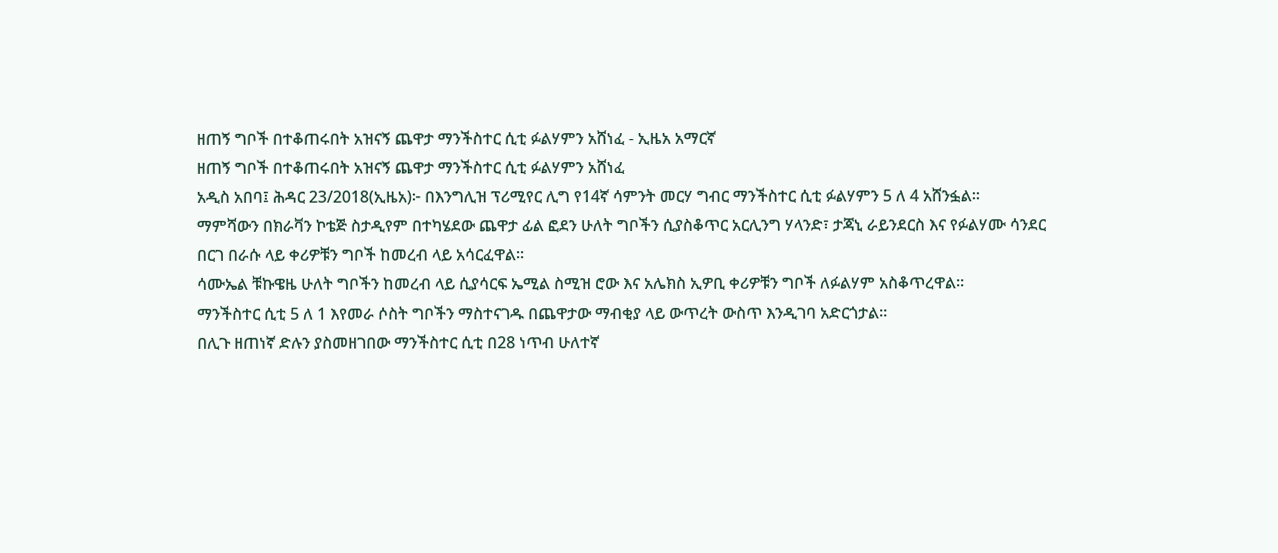ዘጠኝ ግቦች በተቆጠሩበት አዝናኝ ጨዋታ ማንችስተር ሲቲ ፉልሃምን አሸነፈ - ኢዜአ አማርኛ
ዘጠኝ ግቦች በተቆጠሩበት አዝናኝ ጨዋታ ማንችስተር ሲቲ ፉልሃምን አሸነፈ
አዲስ አበባ፤ ሕዳር 23/2018(ኢዜአ)፦ በእንግሊዝ ፕሪሚየር ሊግ የ14ኛ ሳምንት መርሃ ግብር ማንችስተር ሲቲ ፉልሃምን 5 ለ 4 አሸንፏል።
ማምሻውን በክራቫን ኮቴጅ ስታዲየም በተካሄደው ጨዋታ ፊል ፎደን ሁለት ግቦችን ሲያስቆጥር አርሊንግ ሃላንድ፣ ታጃኒ ራይንደርስ እና የፉልሃሙ ሳንደር በርገ በራሱ ላይ ቀሪዎቹን ግቦች ከመረብ ላይ አሳርፈዋል።
ሳሙኤል ቹኩዌዜ ሁለት ግቦችን ከመረብ ላይ ሲያሳርፍ ኤሚል ስሚዝ ሮው እና አሌክስ ኢዎቢ ቀሪዎቹን ግቦች ለፉልሃም አስቆጥረዋል።
ማንችስተር ሲቲ 5 ለ 1 እየመራ ሶስት ግቦችን ማስተናገዱ በጨዋታው ማብቂያ ላይ ውጥረት ውስጥ እንዲገባ አድርጎታል።
በሊጉ ዘጠነኛ ድሉን ያስመዘገበው ማንችስተር ሲቲ በ28 ነጥብ ሁለተኛ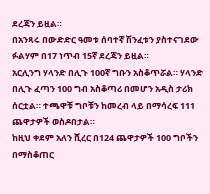ደረጃን ይዟል።
በአንጻሩ በውድድር ዓመቱ ሰባተኛ ሽንፈቱን ያስተናገደው ፉልሃም በ17 ነጥብ 15ኛ ደረጃን ይዟል።
አርሊንግ ሃላንድ በሊጉ 100ኛ ግቡን አስቆጥሯል። ሃላንድ በሊጉ ፈጣን 100 ግብ አስቆጣሪ በመሆን አዲስ ታሪክ ሰርቷል። ተጫዋቹ ግቦቹን ከመረብ ላይ በማሳረፍ 111 ጨዋታዎች ወስዶበታል።
ከዚህ ቀደም አለን ሺረር በ124 ጨዋታዎች 100 ግቦችን በማስቆጠር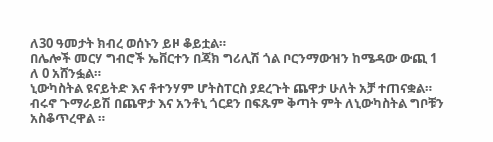ለ30 ዓመታት ክብረ ወሰኑን ይዞ ቆይቷል።
በሌሎች መርሃ ግብሮች ኤቨርተን በጃክ ግሪሊሽ ጎል ቦርንማውዝን ከሜዳው ውጪ 1 ለ 0 አሸንፏል።
ኒውካስትል ዩናይትድ እና ቶተንሃም ሆትስፐርስ ያደረጉት ጨዋታ ሁለት አቻ ተጠናቋል።
ብሩኖ ጉማራይሽ በጨዋታ እና አንቶኒ ጎርደን በፍጹም ቅጣት ምት ለኒውካስትል ግቦቹን አስቆጥረዋል ።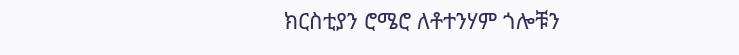ክርስቲያን ሮሜሮ ለቶተንሃም ጎሎቹን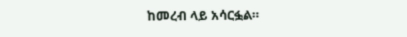ከመረብ ላይ አሳርፏል።